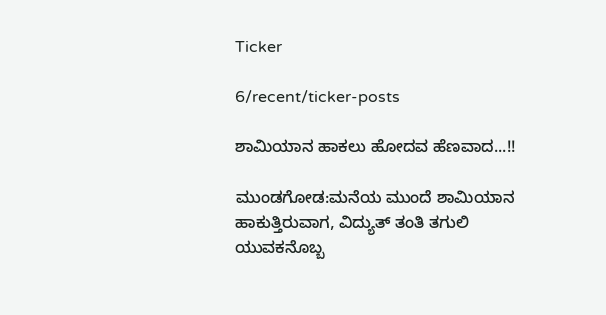Ticker

6/recent/ticker-posts

ಶಾಮಿಯಾನ ಹಾಕಲು ಹೋದವ ಹೆಣವಾದ...!!

ಮುಂಡಗೋಡ:ಮನೆಯ ಮುಂದೆ ಶಾಮಿಯಾನ ಹಾಕುತ್ತಿರುವಾಗ, ವಿದ್ಯುತ್ ತಂತಿ ತಗುಲಿ ಯುವಕನೊಬ್ಬ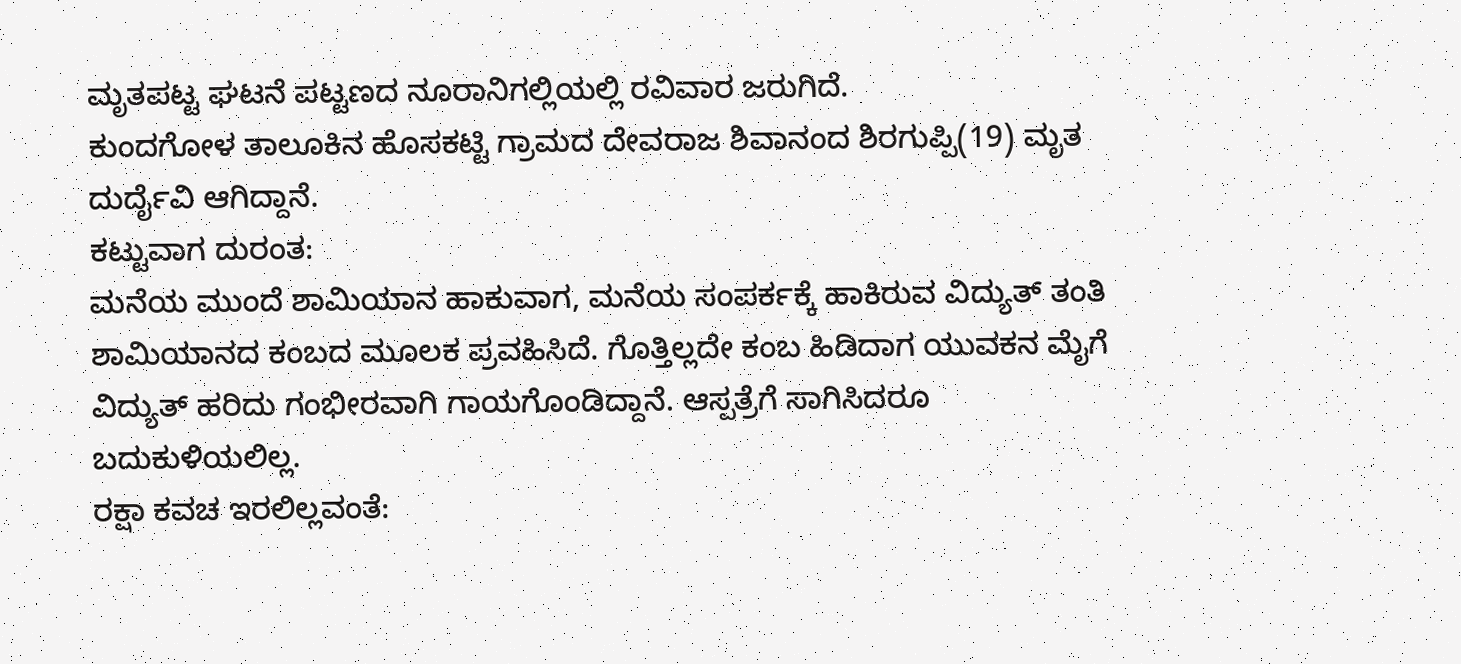ಮೃತಪಟ್ಟ ಘಟನೆ ಪಟ್ಟಣದ ನೂರಾನಿಗಲ್ಲಿಯಲ್ಲಿ ರವಿವಾರ ಜರುಗಿದೆ.
ಕುಂದಗೋಳ ತಾಲೂಕಿನ ಹೊಸಕಟ್ಟಿ ಗ್ರಾಮದ ದೇವರಾಜ ಶಿವಾನಂದ ಶಿರಗುಪ್ಪಿ(19) ಮೃತ ದುರ್ದೈವಿ ಆಗಿದ್ದಾನೆ.
ಕಟ್ಟುವಾಗ ದುರಂತ:
ಮನೆಯ ಮುಂದೆ ಶಾಮಿಯಾನ ಹಾಕುವಾಗ, ಮನೆಯ ಸಂಪರ್ಕಕ್ಕೆ ಹಾಕಿರುವ ವಿದ್ಯುತ್ ತಂತಿ ಶಾಮಿಯಾನದ ಕಂಬದ ಮೂಲಕ ಪ್ರವಹಿಸಿದೆ. ಗೊತ್ತಿಲ್ಲದೇ ಕಂಬ ಹಿಡಿದಾಗ ಯುವಕನ ಮೈಗೆ ವಿದ್ಯುತ್ ಹರಿದು ಗಂಭೀರವಾಗಿ ಗಾಯಗೊಂಡಿದ್ದಾನೆ. ಆಸ್ಪತ್ರೆಗೆ ಸಾಗಿಸಿದರೂ ಬದುಕುಳಿಯಲಿಲ್ಲ.
ರಕ್ಷಾ ಕವಚ ಇರಲಿಲ್ಲವಂತೆ: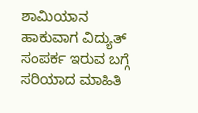ಶಾಮಿಯಾನ ಹಾಕುವಾಗ ವಿದ್ಯುತ್ ಸಂಪರ್ಕ ಇರುವ ಬಗ್ಗೆ ಸರಿಯಾದ ಮಾಹಿತಿ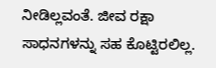ನೀಡಿಲ್ಲವಂತೆ. ಜೀವ ರಕ್ಷಾ ಸಾಧನಗಳನ್ನು ಸಹ ಕೊಟ್ಟಿರಲಿಲ್ಲ.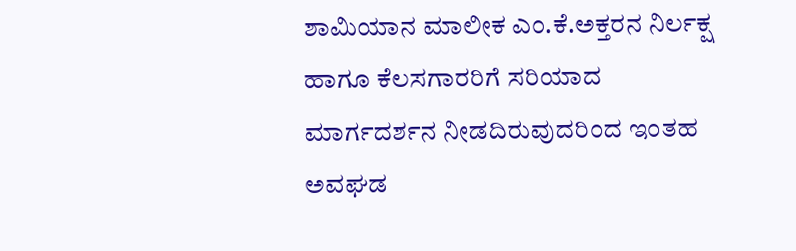ಶಾಮಿಯಾನ ಮಾಲೀಕ ಎಂ.ಕೆ.ಅಕ್ತರನ ನಿರ್ಲಕ್ಷ ಹಾಗೂ ಕೆಲಸಗಾರರಿಗೆ ಸರಿಯಾದ ಮಾರ್ಗದರ್ಶನ ನೀಡದಿರುವುದರಿಂದ ಇಂತಹ ಅವಘಡ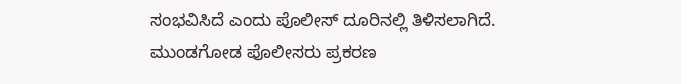ಸಂಭವಿಸಿದೆ ಎಂದು ಪೊಲೀಸ್ ದೂರಿನಲ್ಲಿ ತಿಳಿಸಲಾಗಿದೆ.
ಮುಂಡಗೋಡ ಪೊಲೀಸರು ಪ್ರಕರಣ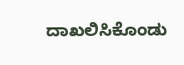ದಾಖಲಿಸಿಕೊಂಡು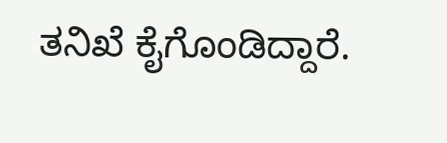ತನಿಖೆ ಕೈಗೊಂಡಿದ್ದಾರೆ.